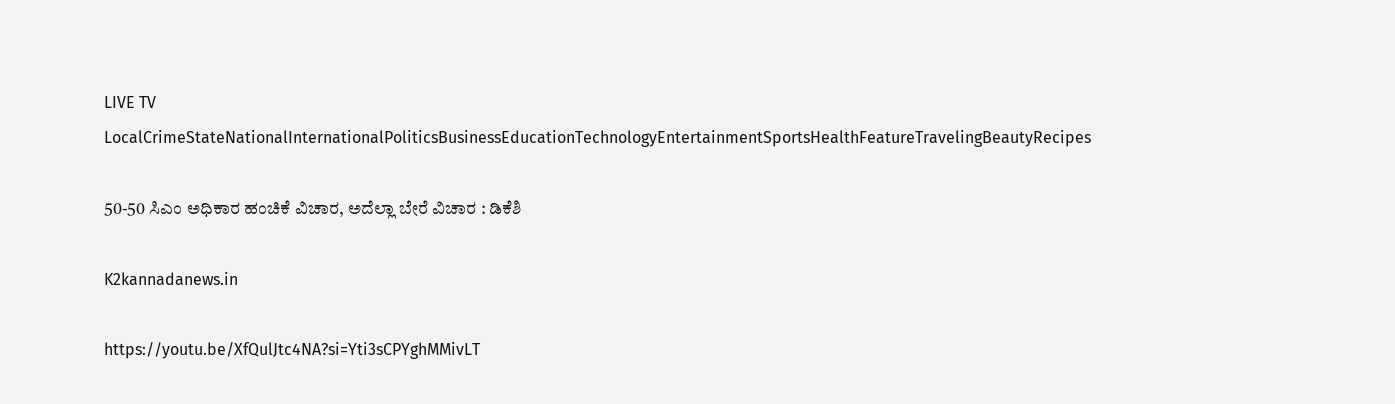LIVE TV LocalCrimeStateNationalInternationalPoliticsBusinessEducationTechnologyEntertainmentSportsHealthFeatureTravelingBeautyRecipes

50-50 ಸಿಎಂ ಅಧಿಕಾರ ಹಂಚಿಕೆ ವಿಚಾರ, ಅದೆಲ್ಲಾ ಬೇರೆ ವಿಚಾರ : ಡಿಕೆಶಿ

K2kannadanews.in

https://youtu.be/XfQulJtc4NA?si=Yti3sCPYghMMivLT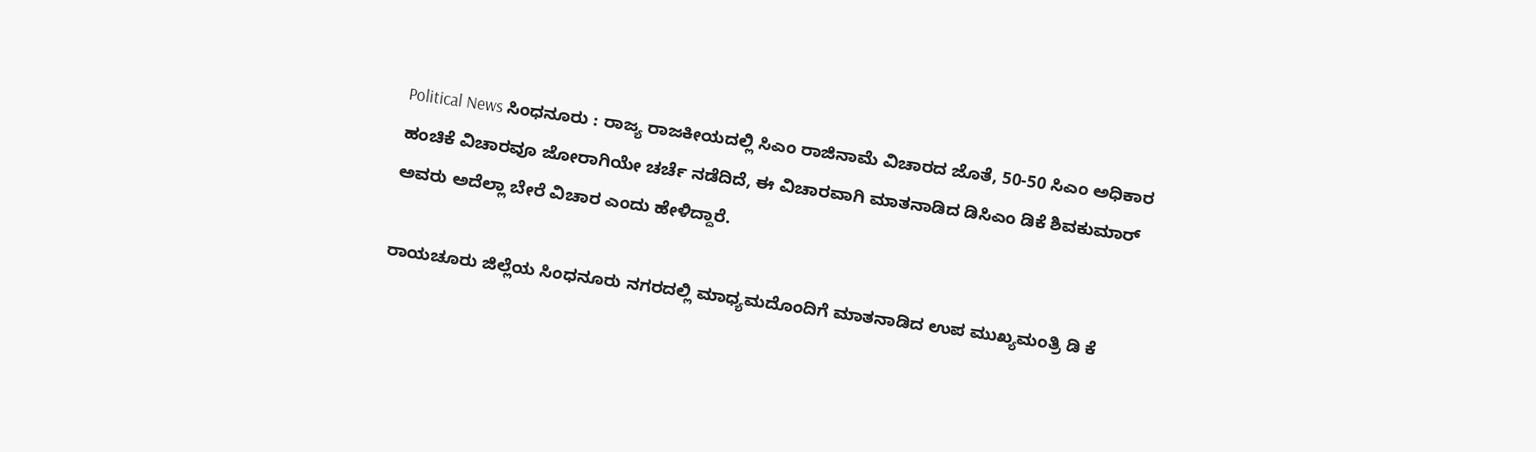Political News ಸಿಂಧನೂರು : ರಾಜ್ಯ ರಾಜಕೀಯದಲ್ಲಿ ಸಿಎಂ ರಾಜಿನಾಮೆ ವಿಚಾರದ ಜೊತೆ, 50-50 ಸಿಎಂ ಅಧಿಕಾರ ಹಂಚಿಕೆ ವಿಚಾರವೂ ಜೋರಾಗಿಯೇ ಚರ್ಚೆ ನಡೆದಿದೆ, ಈ ವಿಚಾರವಾಗಿ ಮಾತನಾಡಿದ ಡಿಸಿಎಂ ಡಿಕೆ ಶಿವಕುಮಾರ್ ಅವರು ಅದೆಲ್ಲಾ ಬೇರೆ ವಿಚಾರ ಎಂದು ಹೇಳಿದ್ದಾರೆ.

ರಾಯಚೂರು ಜಿಲ್ಲೆಯ ಸಿಂಧನೂರು ನಗರದಲ್ಲಿ ಮಾಧ್ಯಮದೊಂದಿಗೆ ಮಾತನಾಡಿದ ಉಪ ಮುಖ್ಯಮಂತ್ರಿ ಡಿ ಕೆ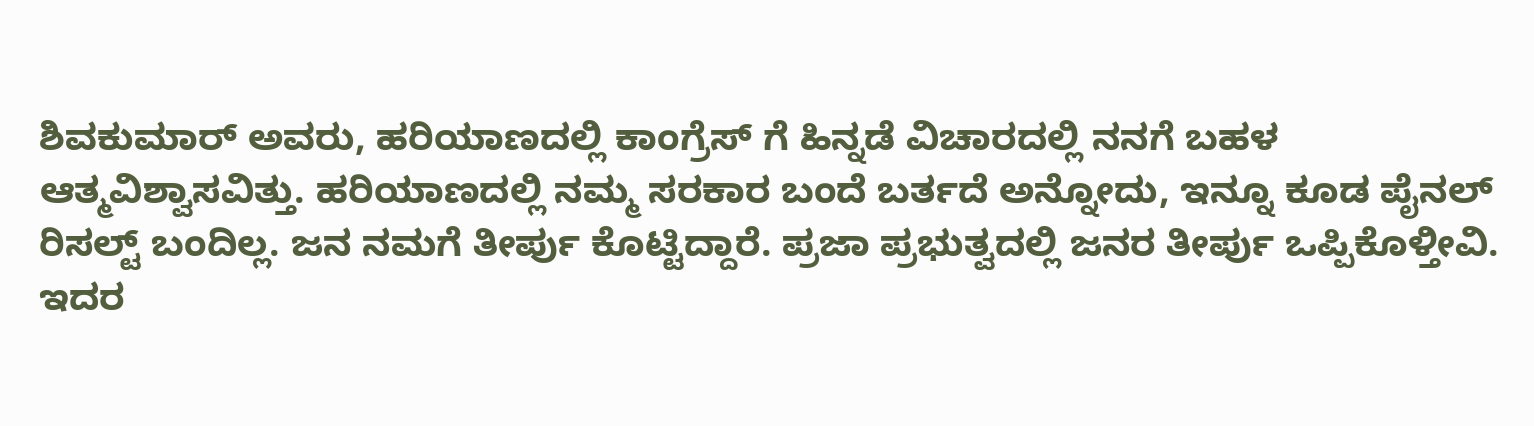ಶಿವಕುಮಾರ್ ಅವರು, ಹರಿಯಾಣದಲ್ಲಿ ಕಾಂಗ್ರೆಸ್ ಗೆ ಹಿನ್ನಡೆ ವಿಚಾರದಲ್ಲಿ ನನಗೆ ಬಹಳ ಆತ್ಮವಿಶ್ವಾಸವಿತ್ತು. ಹರಿಯಾಣದಲ್ಲಿ ನಮ್ಮ ಸರಕಾರ ಬಂದೆ ಬರ್ತದೆ ಅನ್ನೋದು, ಇನ್ನೂ ಕೂಡ ಪೈನಲ್ ರಿಸಲ್ಟ್ ಬಂದಿಲ್ಲ. ಜನ ನಮಗೆ ತೀರ್ಪು ಕೊಟ್ಟಿದ್ದಾರೆ. ಪ್ರಜಾ ಪ್ರಭುತ್ವದಲ್ಲಿ ಜನರ ತೀರ್ಪು ಒಪ್ಪಿಕೊಳ್ತೀವಿ. ಇದರ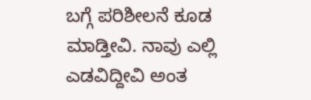ಬಗ್ಗೆ ಪರಿಶೀಲನೆ ಕೂಡ ಮಾಡ್ತೀವಿ. ನಾವು ಎಲ್ಲಿ ಎಡವಿದ್ದೀವಿ ಅಂತ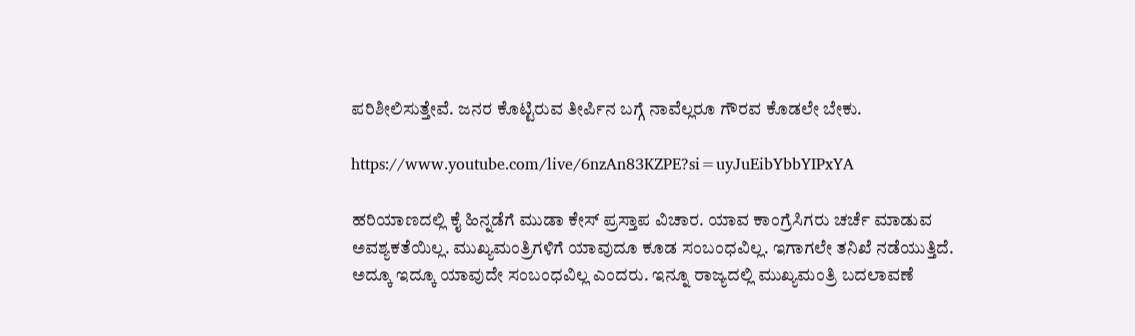ಪರಿಶೀಲಿಸುತ್ತೇವೆ. ಜನರ ಕೊಟ್ಟಿರುವ ತೀರ್ಪಿನ ಬಗ್ಗೆ ನಾವೆಲ್ಲರೂ ಗೌರವ ಕೊಡಲೇ ಬೇಕು.

https://www.youtube.com/live/6nzAn83KZPE?si=uyJuEibYbbYIPxYA

ಹರಿಯಾಣದಲ್ಲಿ ಕೈ ಹಿನ್ನಡೆಗೆ ಮುಡಾ ಕೇಸ್ ಪ್ರಸ್ತಾಪ ವಿಚಾರ. ಯಾವ ಕಾಂಗ್ರೆಸಿಗರು ಚರ್ಚೆ ಮಾಡುವ ಅವಶ್ಯಕತೆಯಿಲ್ಲ. ಮುಖ್ಯಮಂತ್ರಿಗಳಿಗೆ ಯಾವುದೂ ಕೂಡ ಸಂಬಂಧವಿಲ್ಲ. ಇಗಾಗಲೇ ತನಿಖೆ ನಡೆಯುತ್ತಿದೆ. ಅದ್ಕೂ ಇದ್ಕೂ ಯಾವುದೇ ಸಂಬಂಧವಿಲ್ಲ ಎಂದರು. ಇನ್ನೂ ರಾಜ್ಯದಲ್ಲಿ ಮುಖ್ಯಮಂತ್ರಿ ಬದಲಾವಣೆ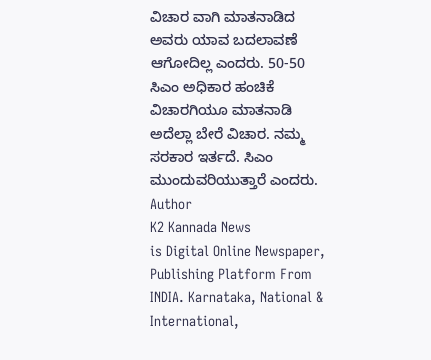ವಿಚಾರ ವಾಗಿ ಮಾತನಾಡಿದ ಅವರು ಯಾವ ಬದಲಾವಣೆ ಆಗೋದಿಲ್ಲ ಎಂದರು. 50-50 ಸಿಎಂ ಅಧಿಕಾರ ಹಂಚಿಕೆ ವಿಚಾರಗಿಯೂ ಮಾತನಾಡಿ ಅದೆಲ್ಲಾ ಬೇರೆ ವಿಚಾರ. ನಮ್ಮ ಸರಕಾರ ಇರ್ತದೆ. ಸಿಎಂ ಮುಂದುವರಿಯುತ್ತಾರೆ ಎಂದರು.
Author
K2 Kannada News
is Digital Online Newspaper, Publishing Platform From INDIA. Karnataka, National & International,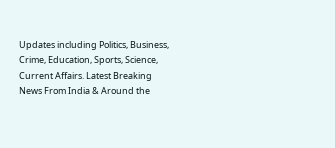Updates including Politics, Business, Crime, Education, Sports, Science, Current Affairs. Latest Breaking News From India & Around the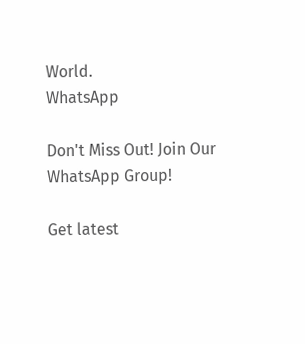World.
WhatsApp

Don't Miss Out! Join Our WhatsApp Group!

Get latest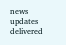news updates delivered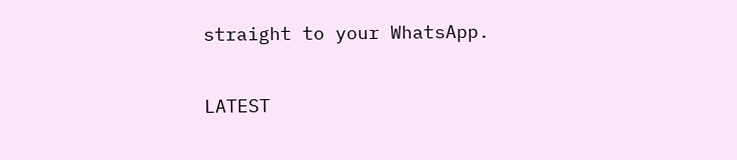straight to your WhatsApp.

LATEST